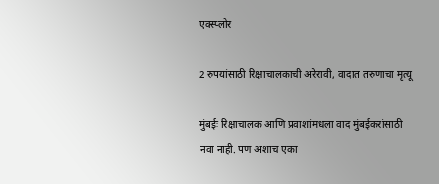एक्स्प्लोर

2 रुपयांसाठी रिक्षाचालकाची अरेरावी, वादात तरुणाचा मृत्यू

मुंबईः रिक्षाचालक आणि प्रवाशांमधला वाद मुंबईकरांसाठी नवा नाही. पण अशाच एका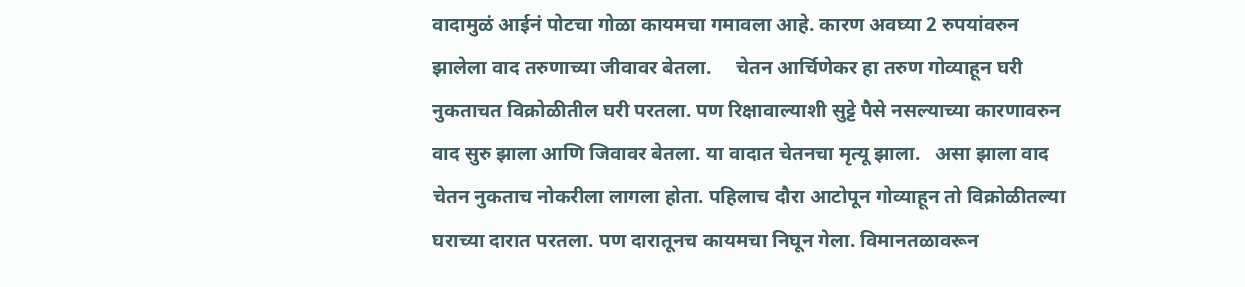वादामुळं आईनं पोटचा गोळा कायमचा गमावला आहे. कारण अवघ्या 2 रुपयांवरुन झालेला वाद तरुणाच्या जीवावर बेतला.     चेतन आर्चिणेकर हा तरुण गोव्याहून घरी नुकताचत विक्रोळीतील घरी परतला. पण रिक्षावाल्याशी सुट्टे पैसे नसल्याच्या कारणावरुन वाद सुरु झाला आणि जिवावर बेतला. या वादात चेतनचा मृत्यू झाला.   असा झाला वाद   चेतन नुकताच नोकरीला लागला होता. पहिलाच दौरा आटोपून गोव्याहून तो विक्रोळीतल्या घराच्या दारात परतला. पण दारातूनच कायमचा निघून गेला. विमानतळावरून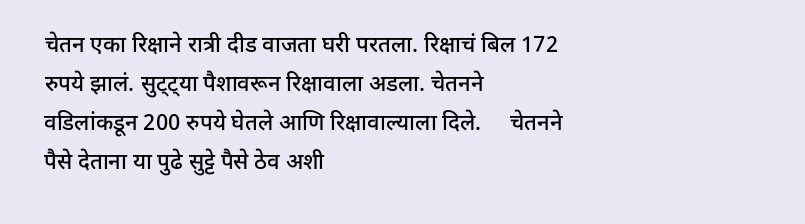चेतन एका रिक्षाने रात्री दीड वाजता घरी परतला. रिक्षाचं बिल 172 रुपये झालं. सुट्ट्या पैशावरून रिक्षावाला अडला. चेतनने वडिलांकडून 200 रुपये घेतले आणि रिक्षावाल्याला दिले.     चेतनने पैसे देताना या पुढे सुट्टे पैसे ठेव अशी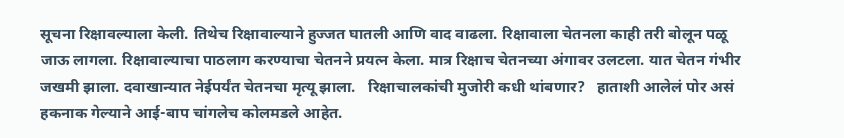सूचना रिक्षावल्याला केली. तिथेच रिक्षावाल्याने हुज्जत घातली आणि वाद वाढला. रिक्षावाला चेतनला काही तरी बोलून पळू जाऊ लागला. रिक्षावाल्याचा पाठलाग करण्याचा चेतनने प्रयत्न केला. मात्र रिक्षाच चेतनच्या अंगावर उलटला. यात चेतन गंभीर जखमी झाला. दवाखान्यात नेईपर्यंत चेतनचा मृत्यू झाला.   रिक्षाचालकांची मुजोरी कधी थांबणार?   हाताशी आलेलं पोर असं हकनाक गेल्याने आई-बाप चांगलेच कोलमडले आहेत.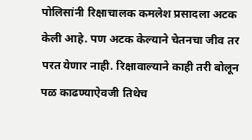पोलिसांनी रिक्षाचालक कमलेश प्रसादला अटक केली आहे. पण अटक केल्याने चेतनचा जीव तर परत येणार नाही. रिक्षावाल्याने काही तरी बोलून पळ काढण्याऐवजी तिथेच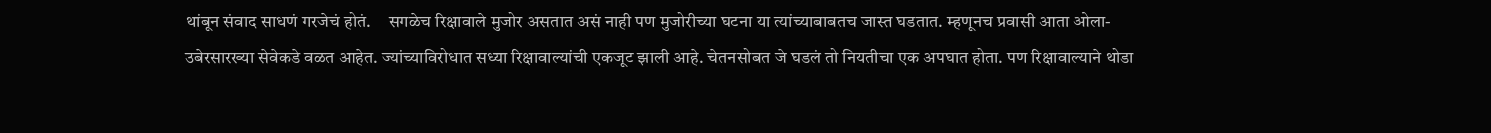थांबून संवाद साधणं गरजेचं होतं.     सगळेच रिक्षावाले मुजोर असतात असं नाही पण मुजोरीच्या घटना या त्यांच्याबाबतच जास्त घडतात. म्हणूनच प्रवासी आता ओला-उबेरसारख्या सेवेकडे वळत आहेत. ज्यांच्याविरोधात सध्या रिक्षावाल्यांची एकजूट झाली आहे. चेतनसोबत जे घडलं तो नियतीचा एक अपघात होता. पण रिक्षावाल्याने थोडा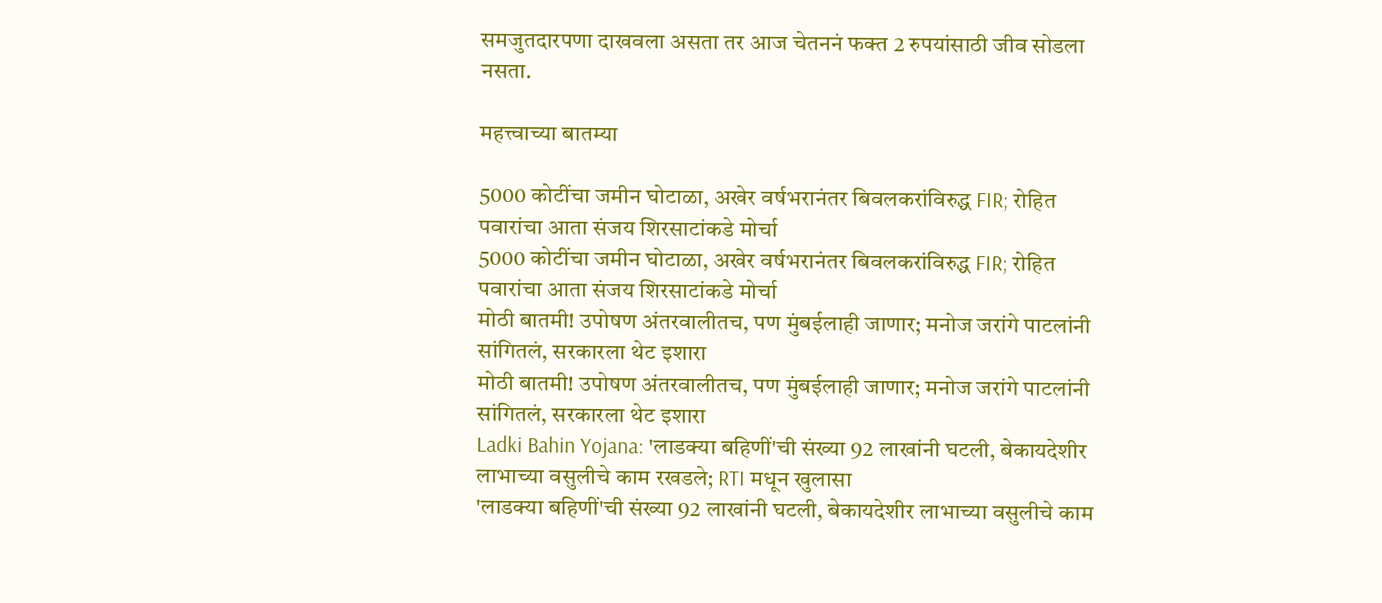समजुतदारपणा दाखवला असता तर आज चेतननं फक्त 2 रुपयांसाठी जीव सोडला नसता.

महत्त्वाच्या बातम्या

5000 कोटींचा जमीन घोटाळा, अखेर वर्षभरानंतर बिवलकरांविरुद्ध FIR; रोहित पवारांचा आता संजय शिरसाटांकडे मोर्चा
5000 कोटींचा जमीन घोटाळा, अखेर वर्षभरानंतर बिवलकरांविरुद्ध FIR; रोहित पवारांचा आता संजय शिरसाटांकडे मोर्चा
मोठी बातमी! उपोषण अंतरवालीतच, पण मुंबईलाही जाणार; मनोज जरांगे पाटलांनी सांगितलं, सरकारला थेट इशारा
मोठी बातमी! उपोषण अंतरवालीतच, पण मुंबईलाही जाणार; मनोज जरांगे पाटलांनी सांगितलं, सरकारला थेट इशारा
Ladki Bahin Yojana: 'लाडक्या बहिणीं'ची संख्या 92 लाखांनी घटली, बेकायदेशीर लाभाच्या वसुलीचे काम रखडले; RTI मधून खुलासा
'लाडक्या बहिणीं'ची संख्या 92 लाखांनी घटली, बेकायदेशीर लाभाच्या वसुलीचे काम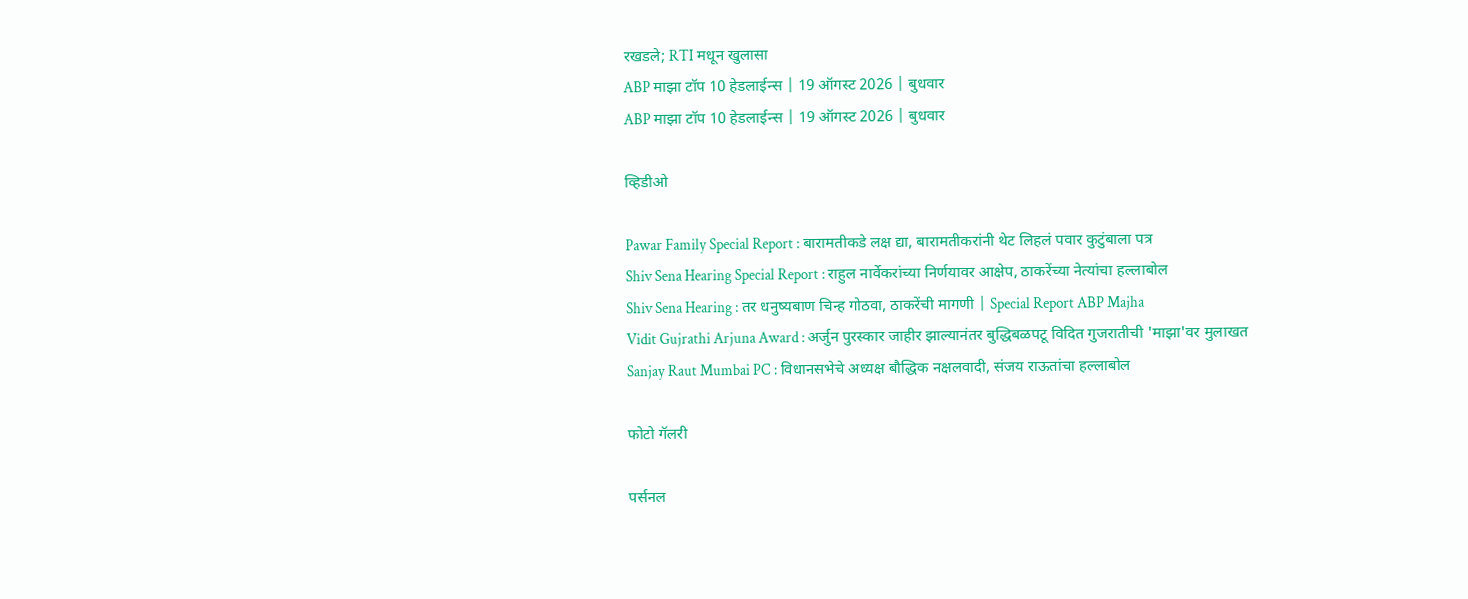रखडले; RTI मधून खुलासा
ABP माझा टॉप 10 हेडलाईन्स | 19 ऑगस्ट 2026 | बुधवार
ABP माझा टॉप 10 हेडलाईन्स | 19 ऑगस्ट 2026 | बुधवार

व्हिडीओ

Pawar Family Special Report : बारामतीकडे लक्ष द्या, बारामतीकरांनी थेट लिहलं पवार कुटुंबाला पत्र
Shiv Sena Hearing Special Report : राहुल नार्वेकरांच्या निर्णयावर आक्षेप, ठाकरेंच्या नेत्यांचा हल्लाबोल
Shiv Sena Hearing : तर धनुष्यबाण चिन्ह गोठवा, ठाकरेंची मागणी | Special Report ABP Majha
Vidit Gujrathi Arjuna Award : अर्जुन पुरस्कार जाहीर झाल्यानंतर बुद्धिबळपटू विदित गुजरातीची 'माझा'वर मुलाखत
Sanjay Raut Mumbai PC : विधानसभेचे अध्यक्ष बौद्धिक नक्षलवादी, संजय राऊतांचा हल्लाबोल

फोटो गॅलरी

पर्सनल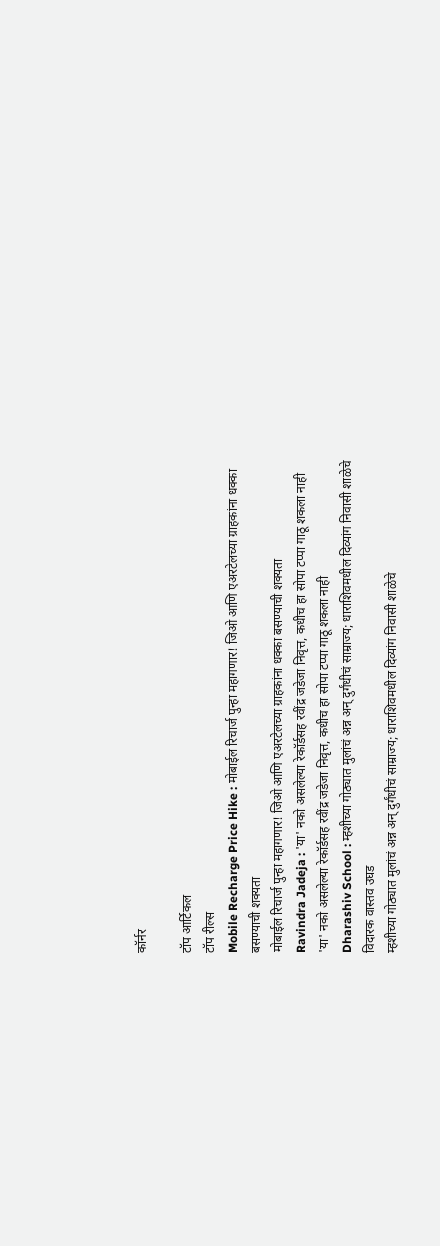कॉर्नर

टॉप आर्टिकल
टॉप रील्स
Mobile Recharge Price Hike : मोबाईल रिचार्ज पुन्हा महागणार! जिओ आणि एअरटेलच्या ग्राहकांना धक्का बसण्याची शक्यता
मोबाईल रिचार्ज पुन्हा महागणार! जिओ आणि एअरटेलच्या ग्राहकांना धक्का बसण्याची शक्यता
Ravindra Jadeja : 'या' नको असलेल्या रेकॉर्डसह रवींद्र जडेजा निवृत्त, कधीच हा सोपा टप्पा गाठू शकला नाही
'या' नको असलेल्या रेकॉर्डसह रवींद्र जडेजा निवृत्त, कधीच हा सोपा टप्पा गाठू शकला नाही
Dharashiv School : म्हशीच्या गोठ्यात मुलांचं अन्न अन् दुर्गंधीचं साम्राज्य; धाराशिवमधील दिव्यांग निवासी शाळेचे विदारक वास्तव उघड
म्हशीच्या गोठ्यात मुलांचं अन्न अन् दुर्गंधीचं साम्राज्य; धाराशिवमधील दिव्यांग निवासी शाळेचे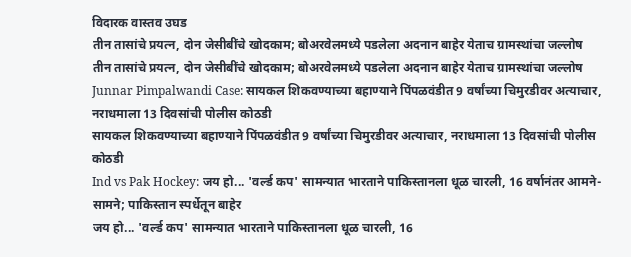विदारक वास्तव उघड
तीन तासांचे प्रयत्न, दोन जेसीबींचे खोदकाम; बोअरवेलमध्ये पडलेला अदनान बाहेर येताच ग्रामस्थांचा जल्लोष
तीन तासांचे प्रयत्न, दोन जेसीबींचे खोदकाम; बोअरवेलमध्ये पडलेला अदनान बाहेर येताच ग्रामस्थांचा जल्लोष
Junnar Pimpalwandi Case: सायकल शिकवण्याच्या बहाण्याने पिंपळवंडीत 9 वर्षांच्या चिमुरडीवर अत्याचार, नराधमाला 13 दिवसांची पोलीस कोठडी
सायकल शिकवण्याच्या बहाण्याने पिंपळवंडीत 9 वर्षांच्या चिमुरडीवर अत्याचार, नराधमाला 13 दिवसांची पोलीस कोठडी
Ind vs Pak Hockey: जय हो... 'वर्ल्ड कप' सामन्यात भारताने पाकिस्तानला धूळ चारली, 16 वर्षानंतर आमने-सामने; पाकिस्तान स्पर्धेतून बाहेर
जय हो... 'वर्ल्ड कप' सामन्यात भारताने पाकिस्तानला धूळ चारली, 16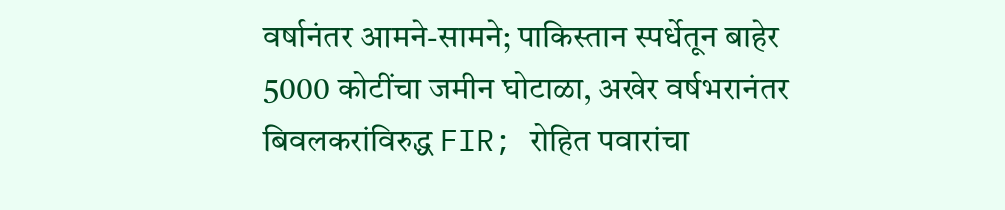वर्षानंतर आमने-सामने; पाकिस्तान स्पर्धेतून बाहेर
5000 कोटींचा जमीन घोटाळा, अखेर वर्षभरानंतर बिवलकरांविरुद्ध FIR; रोहित पवारांचा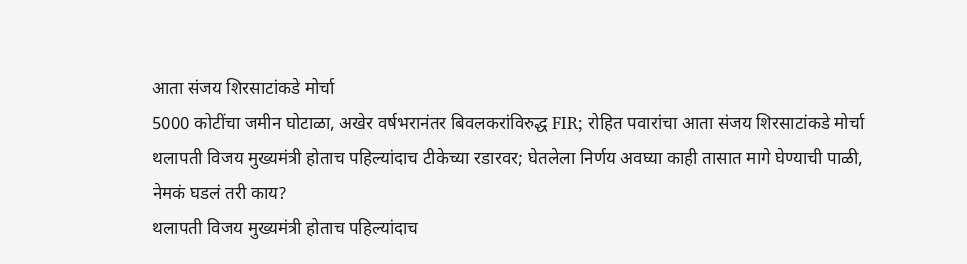आता संजय शिरसाटांकडे मोर्चा
5000 कोटींचा जमीन घोटाळा, अखेर वर्षभरानंतर बिवलकरांविरुद्ध FIR; रोहित पवारांचा आता संजय शिरसाटांकडे मोर्चा
थलापती विजय मुख्यमंत्री होताच पहिल्यांदाच टीकेच्या रडारवर; घेतलेला निर्णय अवघ्या काही तासात मागे घेण्याची पाळी, नेमकं घडलं तरी काय?
थलापती विजय मुख्यमंत्री होताच पहिल्यांदाच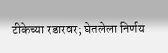टीकेच्या रडारवर; घेतलेला निर्णय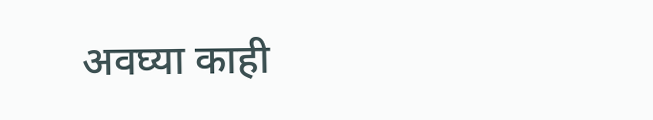अवघ्या काही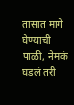तासात मागे घेण्याची पाळी, नेमकं घडलं तरी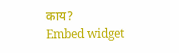काय?
Embed widget